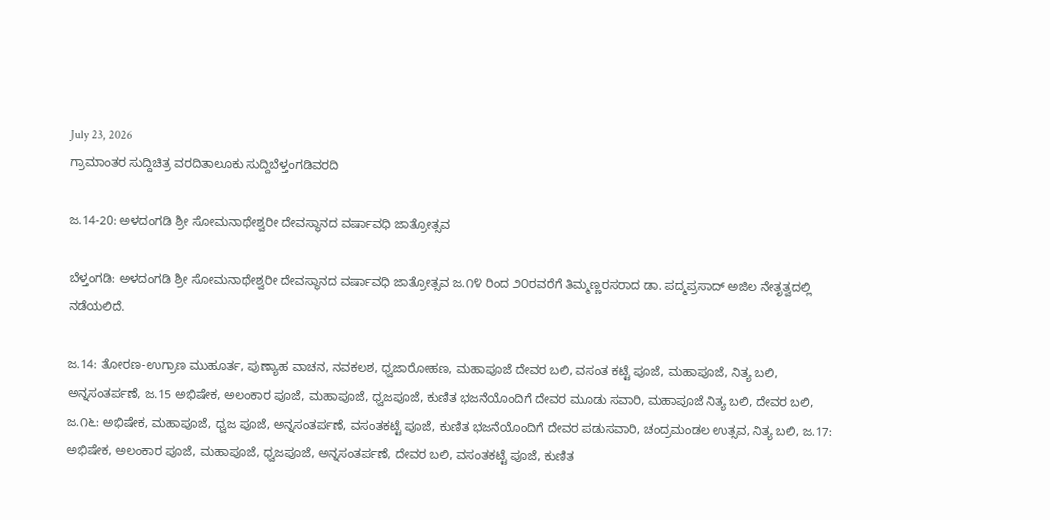July 23, 2026
ಗ್ರಾಮಾಂತರ ಸುದ್ದಿಚಿತ್ರ ವರದಿತಾಲೂಕು ಸುದ್ದಿಬೆಳ್ತಂಗಡಿವರದಿ

ಜ.14-20: ಅಳದಂಗಡಿ ಶ್ರೀ ಸೋಮನಾಥೇಶ್ವರೀ ದೇವಸ್ಥಾನದ ವರ್ಷಾವಧಿ ಜಾತ್ರೋತ್ಸವ

ಬೆಳ್ತಂಗಡಿ: ಅಳದಂಗಡಿ ಶ್ರೀ ಸೋಮನಾಥೇಶ್ವರೀ ದೇವಸ್ಥಾನದ ವರ್ಷಾವಧಿ ಜಾತ್ರೋತ್ಸವ ಜ.೧೪ ರಿಂದ ೨೦ರವರೆಗೆ ತಿಮ್ಮಣ್ಣರಸರಾದ ಡಾ. ಪದ್ಮಪ್ರಸಾದ್ ಅಜಿಲ ನೇತೃತ್ವದಲ್ಲಿ ನಡೆಯಲಿದೆ.

ಜ.14: ತೋರಣ-ಉಗ್ರಾಣ ಮುಹೂರ್ತ, ಪುಣ್ಯಾಹ ವಾಚನ, ನವಕಲಶ, ಧ್ವಜಾರೋಹಣ, ಮಹಾಪೂಜೆ ದೇವರ ಬಲಿ, ವಸಂತ ಕಟ್ಟೆ ಪೂಜೆ, ಮಹಾಪೂಜೆ, ನಿತ್ಯ ಬಲಿ, ಅನ್ನಸಂತರ್ಪಣೆ, ಜ.15 ಅಭಿಷೇಕ, ಅಲಂಕಾರ ಪೂಜೆ, ಮಹಾಪೂಜೆ, ಧ್ವಜಪೂಜೆ, ಕುಣಿತ ಭಜನೆಯೊಂದಿಗೆ ದೇವರ ಮೂಡು ಸವಾರಿ, ಮಹಾಪೂಜೆ ನಿತ್ಯ ಬಲಿ, ದೇವರ ಬಲಿ, ಜ.೧೬: ಅಭಿಷೇಕ, ಮಹಾಪೂಜೆ, ಧ್ವಜ ಪೂಜೆ, ಅನ್ನಸಂತರ್ಪಣೆ, ವಸಂತಕಟ್ಟೆ ಪೂಜೆ, ಕುಣಿತ ಭಜನೆಯೊಂದಿಗೆ ದೇವರ ಪಡುಸವಾರಿ, ಚಂದ್ರಮಂಡಲ ಉತ್ಸವ, ನಿತ್ಯ ಬಲಿ, ಜ.17: ಅಭಿಷೇಕ, ಅಲಂಕಾರ ಪೂಜೆ, ಮಹಾಪೂಜೆ, ಧ್ವಜಪೂಜೆ, ಅನ್ನಸಂತರ್ಪಣೆ, ದೇವರ ಬಲಿ, ವಸಂತಕಟ್ಟೆ ಪೂಜೆ, ಕುಣಿತ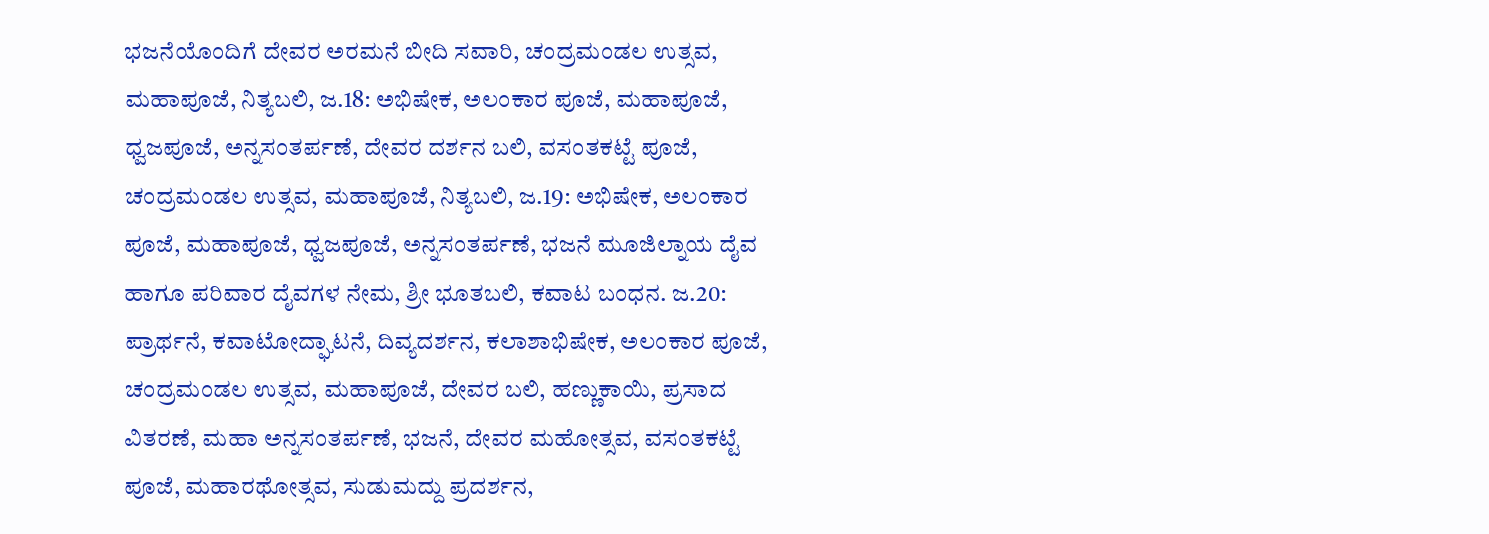ಭಜನೆಯೊಂದಿಗೆ ದೇವರ ಅರಮನೆ ಬೀದಿ ಸವಾರಿ, ಚಂದ್ರಮಂಡಲ ಉತ್ಸವ, ಮಹಾಪೂಜೆ, ನಿತ್ಯಬಲಿ, ಜ.18: ಅಭಿಷೇಕ, ಅಲಂಕಾರ ಪೂಜೆ, ಮಹಾಪೂಜೆ, ಧ್ವಜಪೂಜೆ, ಅನ್ನಸಂತರ್ಪಣೆ, ದೇವರ ದರ್ಶನ ಬಲಿ, ವಸಂತಕಟ್ಟೆ ಪೂಜೆ, ಚಂದ್ರಮಂಡಲ ಉತ್ಸವ, ಮಹಾಪೂಜೆ, ನಿತ್ಯಬಲಿ, ಜ.19: ಅಭಿಷೇಕ, ಅಲಂಕಾರ ಪೂಜೆ, ಮಹಾಪೂಜೆ, ಧ್ವಜಪೂಜೆ, ಅನ್ನಸಂತರ್ಪಣೆ, ಭಜನೆ ಮೂಜಿಲ್ನಾಯ ದೈವ ಹಾಗೂ ಪರಿವಾರ ದೈವಗಳ ನೇಮ, ಶ್ರೀ ಭೂತಬಲಿ, ಕವಾಟ ಬಂಧನ. ಜ.20: ಪ್ರಾರ್ಥನೆ, ಕವಾಟೋದ್ಘಾಟನೆ, ದಿವ್ಯದರ್ಶನ, ಕಲಾಶಾಭಿಷೇಕ, ಅಲಂಕಾರ ಪೂಜೆ, ಚಂದ್ರಮಂಡಲ ಉತ್ಸವ, ಮಹಾಪೂಜೆ, ದೇವರ ಬಲಿ, ಹಣ್ಣುಕಾಯಿ, ಪ್ರಸಾದ ವಿತರಣೆ, ಮಹಾ ಅನ್ನಸಂತರ್ಪಣೆ, ಭಜನೆ, ದೇವರ ಮಹೋತ್ಸವ, ವಸಂತಕಟ್ಟೆ ಪೂಜೆ, ಮಹಾರಥೋತ್ಸವ, ಸುಡುಮದ್ದು ಪ್ರದರ್ಶನ,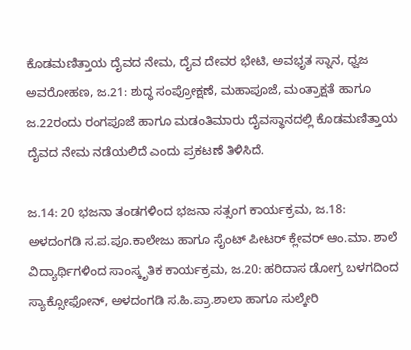ಕೊಡಮಣಿತ್ತಾಯ ದೈವದ ನೇಮ, ದೈವ ದೇವರ ಭೇಟಿ, ಅವಭೃತ ಸ್ನಾನ, ಧ್ವಜ ಅವರೋಹಣ, ಜ.21: ಶುದ್ಧ ಸಂಪ್ರೋಕ್ಷಣೆ, ಮಹಾಪೂಜೆ, ಮಂತ್ರಾಕ್ಷತೆ ಹಾಗೂ ಜ.22ರಂದು ರಂಗಪೂಜೆ ಹಾಗೂ ಮಡಂತಿಮಾರು ದೈವಸ್ಥಾನದಲ್ಲಿ ಕೊಡಮಣಿತ್ತಾಯ ದೈವದ ನೇಮ ನಡೆಯಲಿದೆ ಎಂದು ಪ್ರಕಟಣೆ ತಿಳಿಸಿದೆ.

ಜ.14: 20 ಭಜನಾ ತಂಡಗಳಿಂದ ಭಜನಾ ಸತ್ಸಂಗ ಕಾರ್ಯಕ್ರಮ, ಜ.18: ಅಳದಂಗಡಿ ಸ.ಪ.ಪೂ.ಕಾಲೇಜು ಹಾಗೂ ಸೈಂಟ್ ಪೀಟರ್ ಕ್ಲೇವರ್ ಆಂ.ಮಾ. ಶಾಲೆ ವಿದ್ಯಾರ್ಥಿಗಳಿಂದ ಸಾಂಸ್ಕೃತಿಕ ಕಾರ್ಯಕ್ರಮ, ಜ.20: ಹರಿದಾಸ ಡೋಗ್ರ ಬಳಗದಿಂದ ಸ್ಯಾಕ್ಸೋಫೋನ್, ಅಳದಂಗಡಿ ಸ.ಹಿ.ಪ್ರಾ.ಶಾಲಾ ಹಾಗೂ ಸುಲ್ಕೇರಿ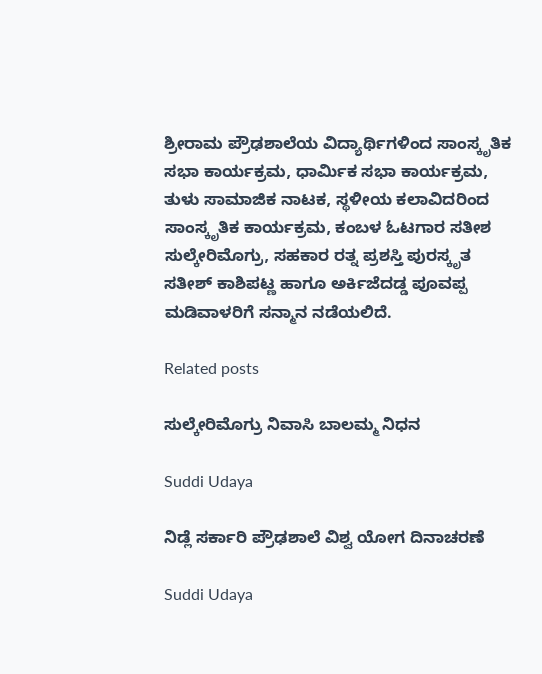ಶ್ರೀರಾಮ ಪ್ರೌಢಶಾಲೆಯ ವಿದ್ಯಾರ್ಥಿಗಳಿಂದ ಸಾಂಸ್ಕೃತಿಕ ಸಭಾ ಕಾರ್ಯಕ್ರಮ, ಧಾರ್ಮಿಕ ಸಭಾ ಕಾರ್ಯಕ್ರಮ, ತುಳು ಸಾಮಾಜಿಕ ನಾಟಕ, ಸ್ಥಳೀಯ ಕಲಾವಿದರಿಂದ ಸಾಂಸ್ಕೃತಿಕ ಕಾರ್ಯಕ್ರಮ, ಕಂಬಳ ಓಟಗಾರ ಸತೀಶ ಸುಲ್ಕೇರಿಮೊಗ್ರು, ಸಹಕಾರ ರತ್ನ ಪ್ರಶಸ್ತಿ ಪುರಸ್ಕೃತ ಸತೀಶ್ ಕಾಶಿಪಟ್ಣ ಹಾಗೂ ಅರ್ಕಿಜೆದಡ್ಡ ಪೂವಪ್ಪ ಮಡಿವಾಳರಿಗೆ ಸನ್ಮಾನ ನಡೆಯಲಿದೆ.

Related posts

ಸುಲ್ಕೇರಿಮೊಗ್ರು ನಿವಾಸಿ ಬಾಲಮ್ಮ ನಿಧನ

Suddi Udaya

ನಿಡ್ಲೆ ಸರ್ಕಾರಿ ಪ್ರೌಢಶಾಲೆ ವಿಶ್ವ ಯೋಗ ದಿನಾಚರಣೆ

Suddi Udaya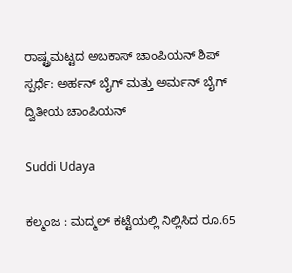ರಾಷ್ಟ್ರಮಟ್ಟದ ಅಬಕಾಸ್ ಚಾಂಪಿಯನ್ ಶಿಪ್ ಸ್ಪರ್ಧೆ: ಅರ್ಹನ್ ಬೈಗ್ ಮತ್ತು ಅರ್ಮನ್ ಬೈಗ್ ದ್ವಿತೀಯ ಚಾಂಪಿಯನ್

Suddi Udaya

ಕಲ್ಮಂಜ : ಮದ್ಮಲ್‌ ಕಟ್ಟೆಯಲ್ಲಿ ನಿಲ್ಲಿಸಿದ ರೂ.65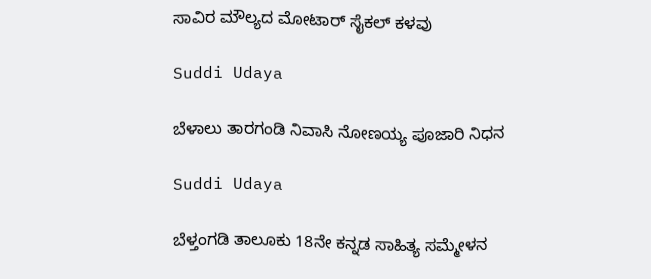ಸಾವಿರ ಮೌಲ್ಯದ ಮೋಟಾರ್‌ ಸೈಕಲ್‌ ಕಳವು

Suddi Udaya

ಬೆಳಾಲು ತಾರಗಂಡಿ ನಿವಾಸಿ ನೋಣಯ್ಯ ಪೂಜಾರಿ ನಿಧನ

Suddi Udaya

ಬೆಳ್ತಂಗಡಿ ತಾಲೂಕು 18ನೇ ಕನ್ನಡ ಸಾಹಿತ್ಯ ಸಮ್ಮೇಳನ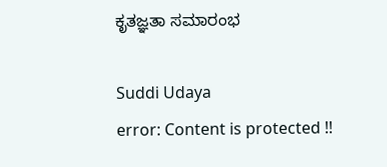ಕೃತಜ್ಞತಾ ಸಮಾರಂಭ

Suddi Udaya
error: Content is protected !!